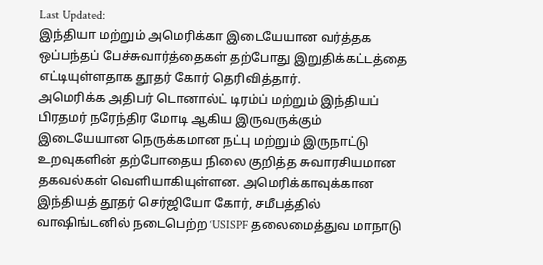Last Updated:
இந்தியா மற்றும் அமெரிக்கா இடையேயான வர்த்தக ஒப்பந்தப் பேச்சுவார்த்தைகள் தற்போது இறுதிக்கட்டத்தை எட்டியுள்ளதாக தூதர் கோர் தெரிவித்தார்.
அமெரிக்க அதிபர் டொனால்ட் டிரம்ப் மற்றும் இந்தியப் பிரதமர் நரேந்திர மோடி ஆகிய இருவருக்கும் இடையேயான நெருக்கமான நட்பு மற்றும் இருநாட்டு உறவுகளின் தற்போதைய நிலை குறித்த சுவாரசியமான தகவல்கள் வெளியாகியுள்ளன. அமெரிக்காவுக்கான இந்தியத் தூதர் செர்ஜியோ கோர், சமீபத்தில் வாஷிங்டனில் நடைபெற்ற ‘USISPF தலைமைத்துவ மாநாடு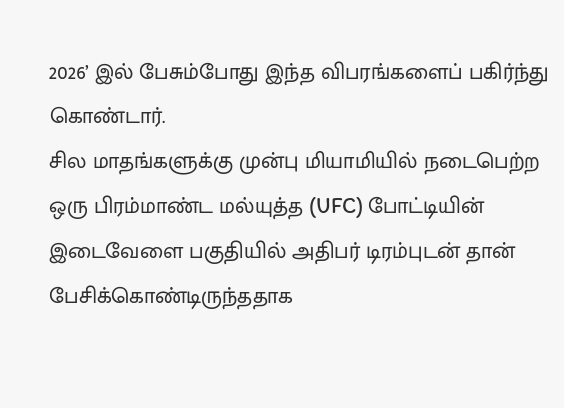2026’ இல் பேசும்போது இந்த விபரங்களைப் பகிர்ந்து கொண்டார்.
சில மாதங்களுக்கு முன்பு மியாமியில் நடைபெற்ற ஒரு பிரம்மாண்ட மல்யுத்த (UFC) போட்டியின் இடைவேளை பகுதியில் அதிபர் டிரம்புடன் தான் பேசிக்கொண்டிருந்ததாக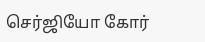செர்ஜியோ கோர்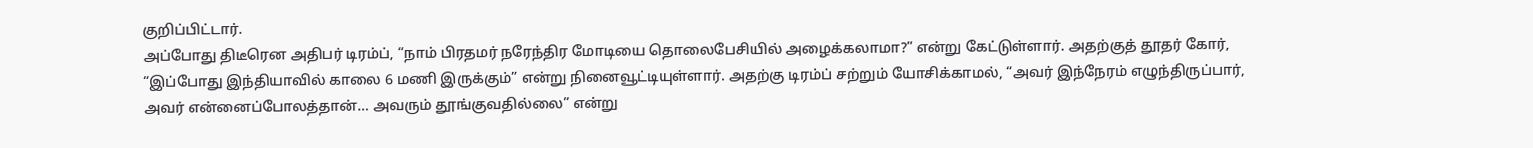குறிப்பிட்டார்.
அப்போது திடீரென அதிபர் டிரம்ப், “நாம் பிரதமர் நரேந்திர மோடியை தொலைபேசியில் அழைக்கலாமா?” என்று கேட்டுள்ளார். அதற்குத் தூதர் கோர், “இப்போது இந்தியாவில் காலை 6 மணி இருக்கும்” என்று நினைவூட்டியுள்ளார். அதற்கு டிரம்ப் சற்றும் யோசிக்காமல், “அவர் இந்நேரம் எழுந்திருப்பார், அவர் என்னைப்போலத்தான்… அவரும் தூங்குவதில்லை” என்று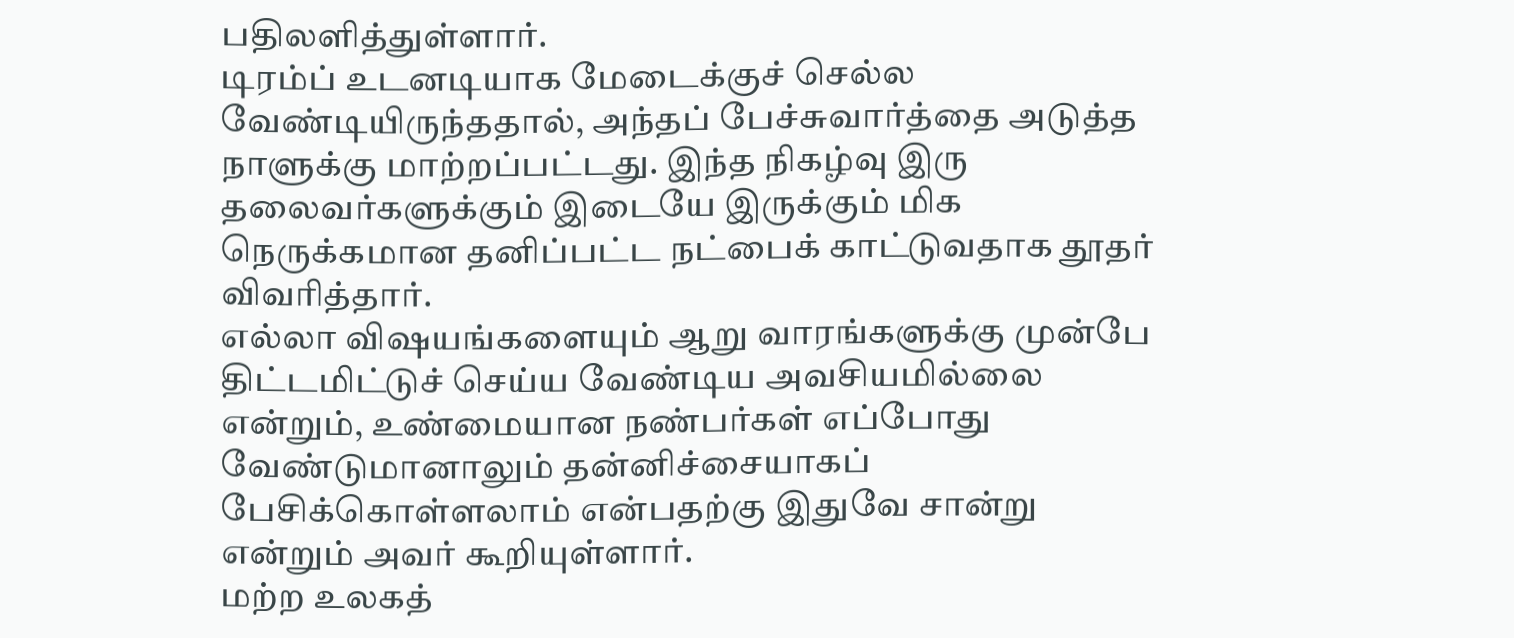பதிலளித்துள்ளார்.
டிரம்ப் உடனடியாக மேடைக்குச் செல்ல வேண்டியிருந்ததால், அந்தப் பேச்சுவார்த்தை அடுத்த நாளுக்கு மாற்றப்பட்டது. இந்த நிகழ்வு இரு தலைவர்களுக்கும் இடையே இருக்கும் மிக நெருக்கமான தனிப்பட்ட நட்பைக் காட்டுவதாக தூதர் விவரித்தார்.
எல்லா விஷயங்களையும் ஆறு வாரங்களுக்கு முன்பே திட்டமிட்டுச் செய்ய வேண்டிய அவசியமில்லை என்றும், உண்மையான நண்பர்கள் எப்போது வேண்டுமானாலும் தன்னிச்சையாகப் பேசிக்கொள்ளலாம் என்பதற்கு இதுவே சான்று என்றும் அவர் கூறியுள்ளார்.
மற்ற உலகத்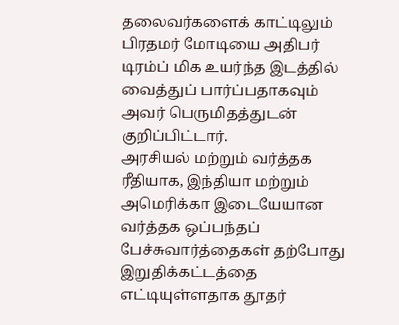தலைவர்களைக் காட்டிலும் பிரதமர் மோடியை அதிபர் டிரம்ப் மிக உயர்ந்த இடத்தில் வைத்துப் பார்ப்பதாகவும் அவர் பெருமிதத்துடன் குறிப்பிட்டார்.
அரசியல் மற்றும் வர்த்தக ரீதியாக, இந்தியா மற்றும் அமெரிக்கா இடையேயான வர்த்தக ஒப்பந்தப் பேச்சுவார்த்தைகள் தற்போது இறுதிக்கட்டத்தை எட்டியுள்ளதாக தூதர்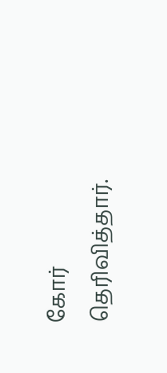கோர் தெரிவித்தார்.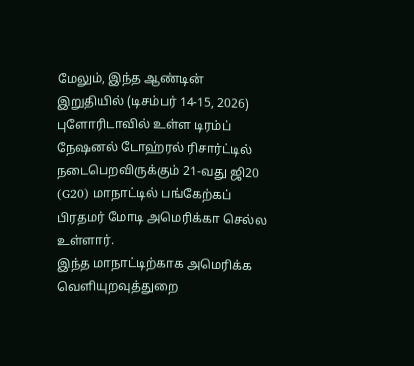மேலும், இந்த ஆண்டின் இறுதியில் (டிசம்பர் 14-15, 2026) புளோரிடாவில் உள்ள டிரம்ப் நேஷனல் டோஹ்ரல் ரிசார்ட்டில் நடைபெறவிருக்கும் 21-வது ஜி20 (G20) மாநாட்டில் பங்கேற்கப் பிரதமர் மோடி அமெரிக்கா செல்ல உள்ளார்.
இந்த மாநாட்டிற்காக அமெரிக்க வெளியுறவுத்துறை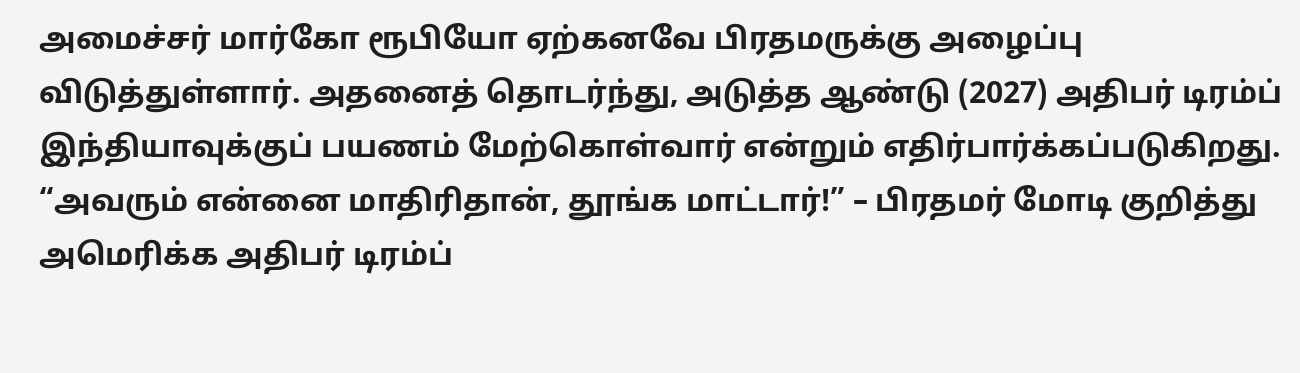அமைச்சர் மார்கோ ரூபியோ ஏற்கனவே பிரதமருக்கு அழைப்பு விடுத்துள்ளார். அதனைத் தொடர்ந்து, அடுத்த ஆண்டு (2027) அதிபர் டிரம்ப் இந்தியாவுக்குப் பயணம் மேற்கொள்வார் என்றும் எதிர்பார்க்கப்படுகிறது.
“அவரும் என்னை மாதிரிதான், தூங்க மாட்டார்!” – பிரதமர் மோடி குறித்து அமெரிக்க அதிபர் டிரம்ப்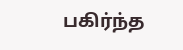பகிர்ந்த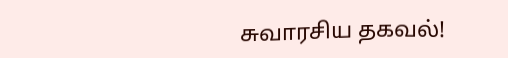சுவாரசிய தகவல்!